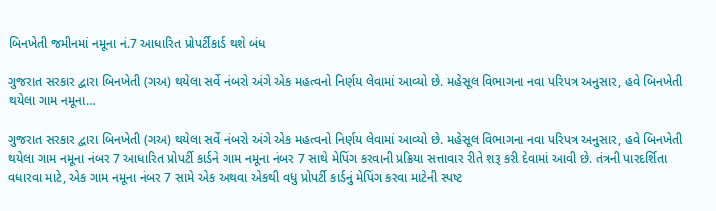બિનખેતી જમીનમાં નમૂના નં.7 આધારિત પ્રોપર્ટીકાર્ડ થશે બંધ

ગુજરાત સરકાર દ્વારા બિનખેતી (ગઅ) થયેલા સર્વે નંબરો અંગે એક મહત્વનો નિર્ણય લેવામાં આવ્યો છે. મહેસૂલ વિભાગના નવા પરિપત્ર અનુસાર, હવે બિનખેતી થયેલા ગામ નમૂના…

ગુજરાત સરકાર દ્વારા બિનખેતી (ગઅ) થયેલા સર્વે નંબરો અંગે એક મહત્વનો નિર્ણય લેવામાં આવ્યો છે. મહેસૂલ વિભાગના નવા પરિપત્ર અનુસાર, હવે બિનખેતી થયેલા ગામ નમૂના નંબર 7 આધારિત પ્રોપર્ટી કાર્ડને ગામ નમૂના નંબર 7 સાથે મેપિંગ કરવાની પ્રક્રિયા સત્તાવાર રીતે શરૂ કરી દેવામાં આવી છે. તંત્રની પારદર્શિતા વધારવા માટે, એક ગામ નમૂના નંબર 7 સામે એક અથવા એકથી વધુ પ્રોપર્ટી કાર્ડનું મેપિંગ કરવા માટેની સ્પષ્ટ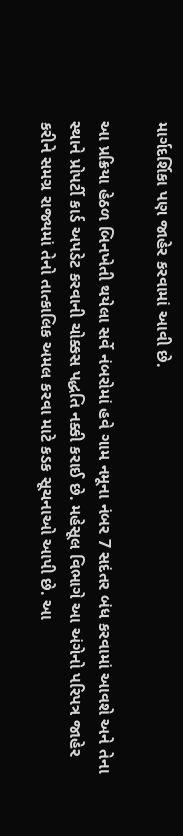માર્ગદર્શિકા પણ જાહેર કરવામાં આવી છે.

આ પ્રક્રિયા હેઠળ બિનખેતી થયેલા સર્વે નંબરોમાં હવે ગામ નમૂના નંબર 7 સદંતર બંધ કરવામાં આવશે અને તેના સ્થાને પ્રોપર્ટી કાર્ડ અપડેટ કરવાની ચોક્કસ પદ્ધતિ નક્કી કરાઈ છે. મહેસૂલ વિભાગે આ અંગેનો પરિપત્ર જાહેર કરીને સમગ્ર રાજ્યમાં તેનો તાત્કાલિક અમલ કરવા માટે કડક સૂચનાઓ આપી છે. આ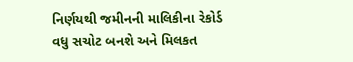નિર્ણયથી જમીનની માલિકીના રેકોર્ડ વધુ સચોટ બનશે અને મિલકત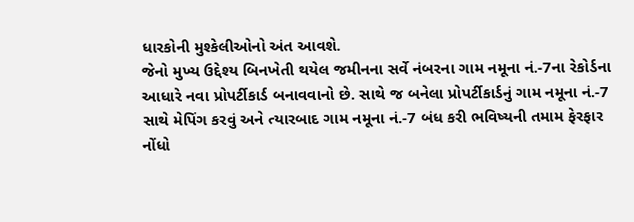ધારકોની મુશ્કેલીઓનો અંત આવશે.
જેનો મુખ્ય ઉદ્દેશ્ય બિનખેતી થયેલ જમીનના સર્વે નંબરના ગામ નમૂના નં.-7ના રેકોર્ડના આધારે નવા પ્રોપર્ટીકાર્ડ બનાવવાનો છે. સાથે જ બનેલા પ્રોપર્ટીકાર્ડનું ગામ નમૂના નં.-7 સાથે મેપિંગ કરવું અને ત્યારબાદ ગામ નમૂના નં.-7 બંધ કરી ભવિષ્યની તમામ ફેરફાર નોંધો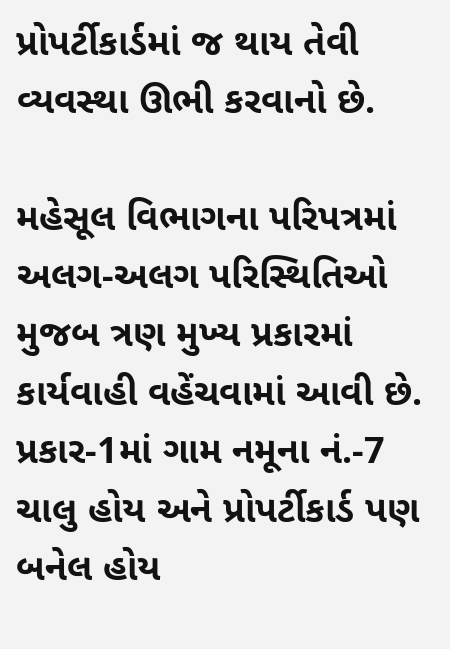પ્રોપર્ટીકાર્ડમાં જ થાય તેવી વ્યવસ્થા ઊભી કરવાનો છે.

મહેસૂલ વિભાગના પરિપત્રમાં અલગ-અલગ પરિસ્થિતિઓ મુજબ ત્રણ મુખ્ય પ્રકારમાં કાર્યવાહી વહેંચવામાં આવી છે. પ્રકાર-1માં ગામ નમૂના નં.-7 ચાલુ હોય અને પ્રોપર્ટીકાર્ડ પણ બનેલ હોય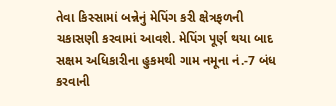તેવા કિસ્સામાં બન્નેનું મેપિંગ કરી ક્ષેત્રફળની ચકાસણી કરવામાં આવશે. મેપિંગ પૂર્ણ થયા બાદ સક્ષમ અધિકારીના હુકમથી ગામ નમૂના નં.-7 બંધ કરવાની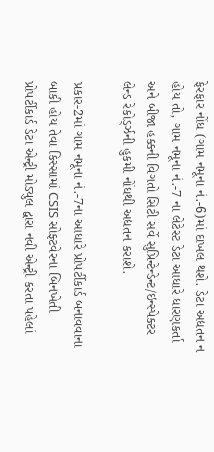ફેરફાર નોંધ (ગામ નમૂના નં.-6)માં દાખલ થશે. ડેટા અદ્યતન ન હોય તો, ગામ નમૂના નં.-7 ના લેટેસ્ટ ડેટા આધારે ધારણકર્તા અને બીજા હક્કની વિગતો સિટી સર્વે સુપ્રિન્ટેન્ડેન્ટ/ઇન્સ્પેક્ટર લેન્ડ રેકોર્ડ્ઝની હુકમી નોંધથી અદ્યતન કરાશે.

પ્રકાર-2માં ગામ નમૂના નં.-7ના આધારે પ્રોપર્ટીકાર્ડ બનાવવાના બાકી હોય તેવા કિસ્સામાં CSIS સોફ્ટવેરના બિનખેતી પ્રોપર્ટીકાર્ડ ડેટા એન્ટ્રી મોડ્યુલ દ્વારા નવી એન્ટ્રી કરતા પહેલાં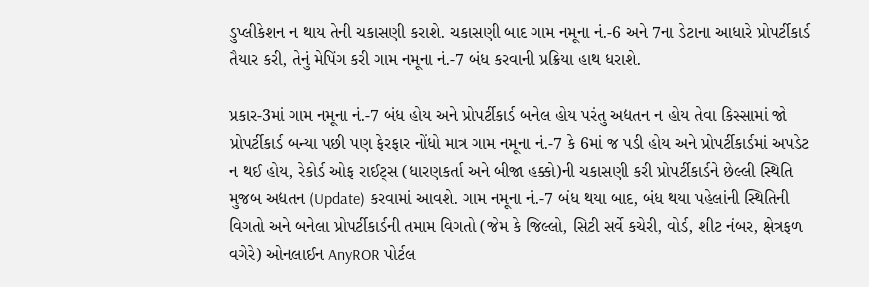ડુપ્લીકેશન ન થાય તેની ચકાસણી કરાશે. ચકાસણી બાદ ગામ નમૂના નં.-6 અને 7ના ડેટાના આધારે પ્રોપર્ટીકાર્ડ તૈયાર કરી, તેનું મેપિંગ કરી ગામ નમૂના નં.-7 બંધ કરવાની પ્રક્રિયા હાથ ધરાશે.

પ્રકાર-3માં ગામ નમૂના નં.-7 બંધ હોય અને પ્રોપર્ટીકાર્ડ બનેલ હોય પરંતુ અદ્યતન ન હોય તેવા કિસ્સામાં જો પ્રોપર્ટીકાર્ડ બન્યા પછી પણ ફેરફાર નોંધો માત્ર ગામ નમૂના નં.-7 કે 6માં જ પડી હોય અને પ્રોપર્ટીકાર્ડમાં અપડેટ ન થઈ હોય, રેકોર્ડ ઓફ રાઈટ્સ (ધારણકર્તા અને બીજા હક્કો)ની ચકાસણી કરી પ્રોપર્ટીકાર્ડને છેલ્લી સ્થિતિ મુજબ અદ્યતન (Update) કરવામાં આવશે. ગામ નમૂના નં.-7 બંધ થયા બાદ, બંધ થયા પહેલાંની સ્થિતિની વિગતો અને બનેલા પ્રોપર્ટીકાર્ડની તમામ વિગતો (જેમ કે જિલ્લો, સિટી સર્વે કચેરી, વોર્ડ, શીટ નંબર, ક્ષેત્રફળ વગેરે) ઓનલાઈન AnyROR પોર્ટલ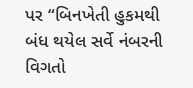પર “બિનખેતી હુકમથી બંધ થયેલ સર્વે નંબરની વિગતો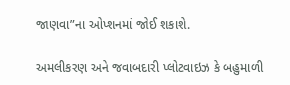જાણવા”ના ઓપ્શનમાં જોઈ શકાશે.

અમલીકરણ અને જવાબદારી પ્લોટવાઇઝ કે બહુમાળી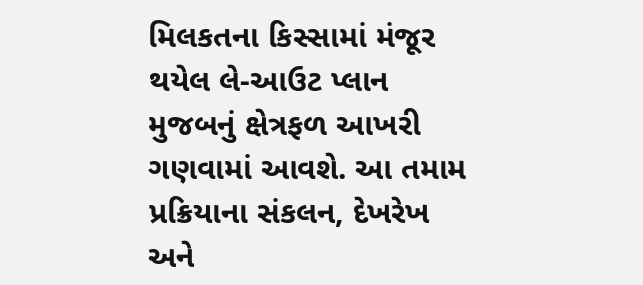મિલકતના કિસ્સામાં મંજૂર થયેલ લે-આઉટ પ્લાન મુજબનું ક્ષેત્રફળ આખરી ગણવામાં આવશે. આ તમામ પ્રક્રિયાના સંકલન, દેખરેખ અને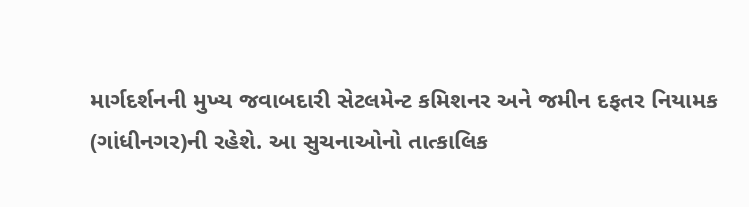માર્ગદર્શનની મુખ્ય જવાબદારી સેટલમેન્ટ કમિશનર અને જમીન દફતર નિયામક (ગાંધીનગર)ની રહેશે. આ સુચનાઓનો તાત્કાલિક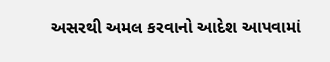અસરથી અમલ કરવાનો આદેશ આપવામાં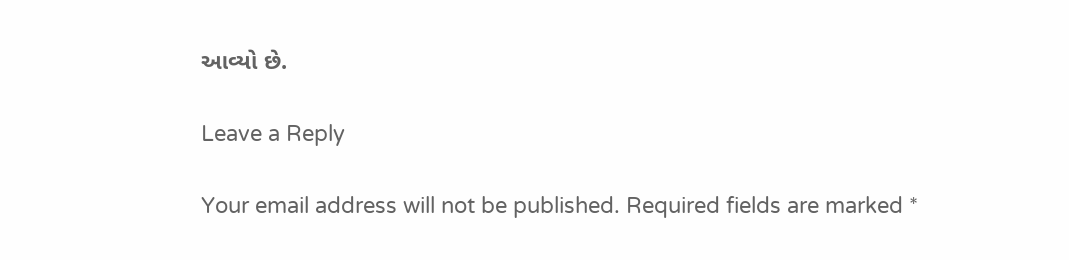આવ્યો છે.

Leave a Reply

Your email address will not be published. Required fields are marked *